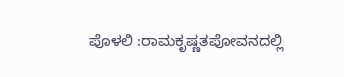ಪೊಳಲಿ :ರಾಮಕೃಷ್ಣತಪೋವನದಲ್ಲಿ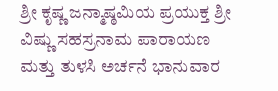ಶ್ರೀ ಕೃಷ್ಣ ಜನ್ಮಾಷ್ಠಮಿಯ ಪ್ರಯುಕ್ತ ಶ್ರೀ ವಿಷ್ಣು ಸಹಸ್ರನಾಮ ಪಾರಾಯಣ ಮತ್ತು ತುಳಸಿ ಅರ್ಚನೆ ಭಾನುವಾರ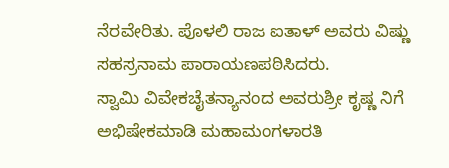ನೆರವೇರಿತು. ಪೊಳಲಿ ರಾಜ ಐತಾಳ್ ಅವರು ವಿಷ್ಣು ಸಹಸ್ರನಾಮ ಪಾರಾಯಣಪಠಿಸಿದರು.
ಸ್ವಾಮಿ ವಿವೇಕಚೈತನ್ಯಾನಂದ ಅವರುಶ್ರೀ ಕೃಷ್ಣ ನಿಗೆ ಅಭಿಷೇಕಮಾಡಿ ಮಹಾಮಂಗಳಾರತಿ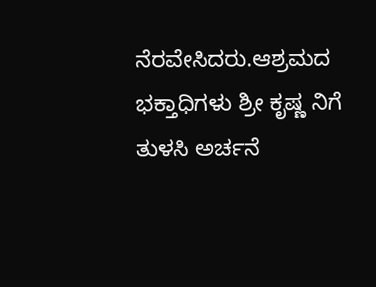ನೆರವೇಸಿದರು.ಆಶ್ರಮದ ಭಕ್ತಾಧಿಗಳು ಶ್ರೀ ಕೃಷ್ಣ ನಿಗೆ ತುಳಸಿ ಅರ್ಚನೆ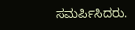ಸಮರ್ಪಿಸಿದರು.